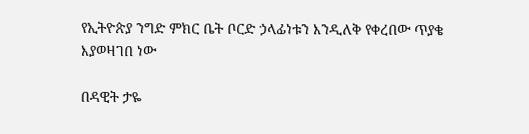የኢትዮጵያ ንግድ ምክር ቤት ቦርድ ኃላፊነቱን እንዲለቅ የቀረበው ጥያቄ እያወዛገበ ነው

በዳዊት ታዬ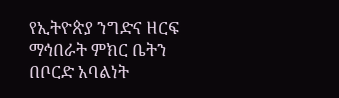የኢትዮጵያ ንግድና ዘርፍ ማኅበራት ምክር ቤትን በቦርድ አባልነት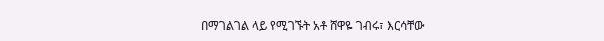በማገልገል ላይ የሚገኙት አቶ ሸዋዬ ገብሩ፣ እርሳቸው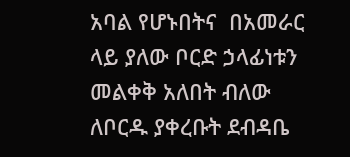አባል የሆኑበትና  በአመራር ላይ ያለው ቦርድ ኃላፊነቱን መልቀቅ አለበት ብለው ለቦርዱ ያቀረቡት ደብዳቤ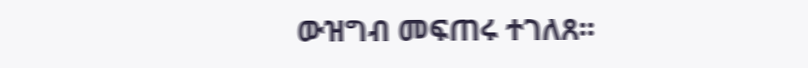ውዝግብ መፍጠሩ ተገለጸ፡፡